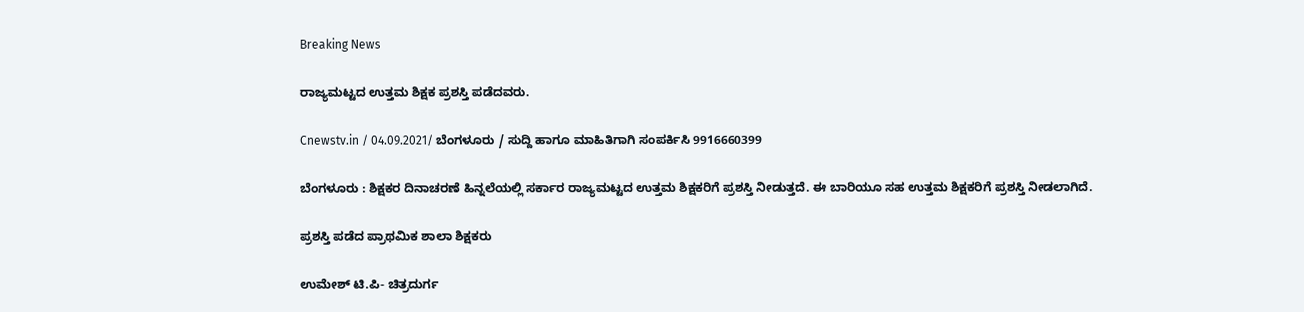Breaking News

ರಾಜ್ಯಮಟ್ಟದ ಉತ್ತಮ ಶಿಕ್ಷಕ ಪ್ರಶಸ್ತಿ ಪಡೆದವರು.

Cnewstv.in / 04.09.2021/ ಬೆಂಗಳೂರು / ಸುದ್ದಿ ಹಾಗೂ ಮಾಹಿತಿಗಾಗಿ ಸಂಪರ್ಕಿಸಿ 9916660399

ಬೆಂಗಳೂರು : ಶಿಕ್ಷಕರ ದಿನಾಚರಣೆ ಹಿನ್ನಲೆಯಲ್ಲಿ ಸರ್ಕಾರ ರಾಜ್ಯಮಟ್ಟದ ಉತ್ತಮ ಶಿಕ್ಷಕರಿಗೆ ಪ್ರಶಸ್ತಿ ನೀಡುತ್ತದೆ. ಈ ಬಾರಿಯೂ ಸಹ ಉತ್ತಮ ಶಿಕ್ಷಕರಿಗೆ ಪ್ರಶಸ್ತಿ ನೀಡಲಾಗಿದೆ.

ಪ್ರಶಸ್ತಿ ಪಡೆದ ಪ್ರಾಥಮಿಕ ಶಾಲಾ ಶಿಕ್ಷಕರು

ಉಮೇಶ್ ಟಿ.ಪಿ- ಚಿತ್ರದುರ್ಗ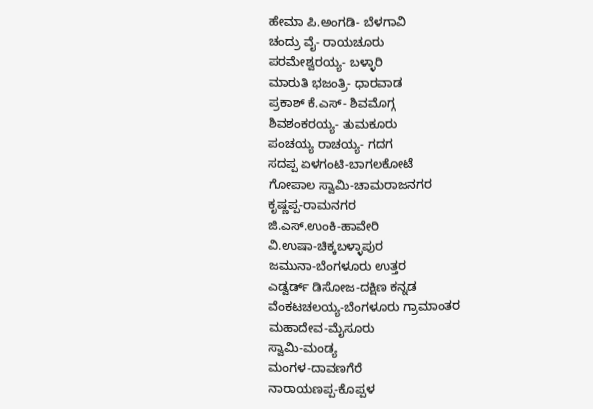ಹೇಮಾ ಪಿ.ಅಂಗಡಿ- ಬೆಳಗಾವಿ
ಚಂದ್ರು ವೈ- ರಾಯಚೂರು
ಪರಮೇಶ್ವರಯ್ಯ- ಬಳ್ಳಾರಿ
ಮಾರುತಿ ಭಜಂತ್ರಿ- ಧಾರವಾಡ
ಪ್ರಕಾಶ್ ಕೆ.ಎಸ್- ಶಿವಮೊಗ್ಗ
ಶಿವಶಂಕರಯ್ಯ- ತುಮಕೂರು
ಪಂಚಯ್ಯ ರಾಚಯ್ಯ- ಗದಗ
ಸದಪ್ಪ ಏಳಗಂಟಿ-ಬಾಗಲಕೋಟೆ
ಗೋಪಾಲ ಸ್ವಾಮಿ-ಚಾಮರಾಜನಗರ
ಕೃಷ್ಣಪ್ಪ-ರಾಮನಗರ
ಜಿ.ಎಸ್.ಉಂಕಿ-ಹಾವೇರಿ
ವಿ.ಉಷಾ-ಚಿಕ್ಕಬಳ್ಳಾಪುರ
ಜಮುನಾ-ಬೆಂಗಳೂರು ಉತ್ತರ
ಎಡ್ವರ್ಡ್ ಡಿಸೋಜ-ದಕ್ಷಿಣ ಕನ್ನಡ
ವೆಂಕಟಚಲಯ್ಯ-ಬೆಂಗಳೂರು ಗ್ರಾಮಾಂತರ
ಮಹಾದೇವ-ಮೈಸೂರು
ಸ್ವಾಮಿ-ಮಂಡ್ಯ
ಮಂಗಳ-ದಾವಣಗೆರೆ
ನಾರಾಯಣಪ್ಪ-ಕೊಪ್ಪಳ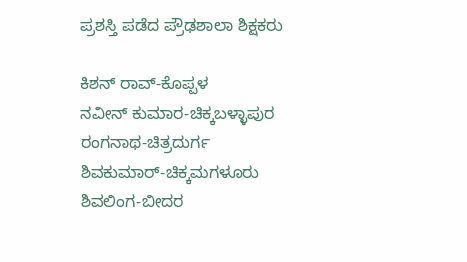ಪ್ರಶಸ್ತಿ ಪಡೆದ ಪ್ರೌಢಶಾಲಾ ಶಿಕ್ಷಕರು

ಕಿಶನ್ ರಾವ್-ಕೊಪ್ಪಳ
ನವೀನ್ ಕುಮಾರ-ಚಿಕ್ಕಬಳ್ಳಾಪುರ
ರಂಗನಾಥ-ಚಿತ್ರದುರ್ಗ
ಶಿವಕುಮಾರ್-ಚಿಕ್ಕಮಗಳೂರು
ಶಿವಲಿಂಗ-ಬೀದರ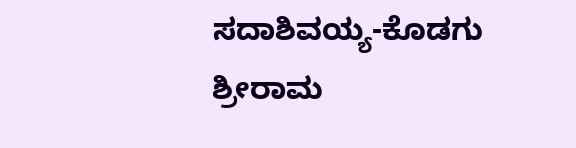ಸದಾಶಿವಯ್ಯ-ಕೊಡಗು
ಶ್ರೀರಾಮ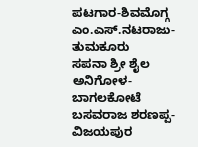ಪಟಗಾರ-ಶಿವಮೊಗ್ಗ
ಎಂ.ಎಸ್.ನಟರಾಜು- ತುಮಕೂರು
ಸಪನಾ ಶ್ರೀ ಶೈಲ ಅನಿಗೋಳ- ಬಾಗಲಕೋಟೆ
ಬಸವರಾಜ ಶರಣಪ್ಪ- ವಿಜಯಪುರ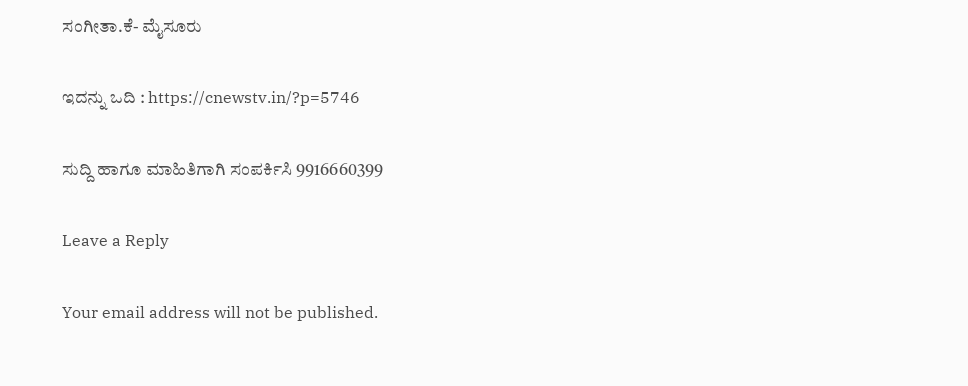ಸಂಗೀತಾ.ಕೆ- ಮೈಸೂರು

ಇದನ್ನು ಒದಿ : https://cnewstv.in/?p=5746

ಸುದ್ದಿ ಹಾಗೂ ಮಾಹಿತಿಗಾಗಿ ಸಂಪರ್ಕಿಸಿ 9916660399

Leave a Reply

Your email address will not be published.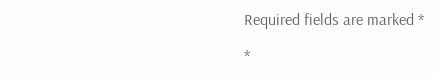Required fields are marked *

*